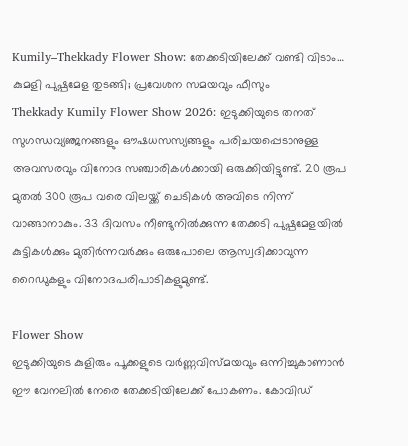Kumily–Thekkady Flower Show: തേക്കടിയിലേക്ക് വണ്ടി വിടാം… കുമളി പുഷ്പമേള തുടങ്ങി; പ്രവേശന സമയവും ഫീസും
Thekkady Kumily Flower Show 2026: ഇടുക്കിയുടെ തനത് സുഗന്ധവ്യഞ്ജനങ്ങളും ഔഷധസസ്യങ്ങളും പരിചയപ്പെടാനുള്ള അവസരവും വിനോദ സഞ്ചാരികൾക്കായി ഒരുക്കിയിട്ടുണ്ട്. 20 രൂപ മുതൽ 300 രൂപ വരെ വിലയ്ക്ക് ചെടികൾ അവിടെ നിന്ന് വാങ്ങാനാകും. 33 ദിവസം നീണ്ടുനിൽക്കുന്ന തേക്കടി പുഷ്പമേളയിൽ കുട്ടികൾക്കും മുതിർന്നവർക്കും ഒരുപോലെ ആസ്വദിക്കാവുന്ന റൈഡുകളും വിനോദപരിപാടികളുമുണ്ട്.

Flower Show
ഇടുക്കിയുടെ കുളിരും പൂക്കളുടെ വർണ്ണവിസ്മയവും ഒന്നിച്ചുകാണാൻ ഈ വേനലിൽ നേരെ തേക്കടിയിലേക്ക് പോകണം. കോവിഡ്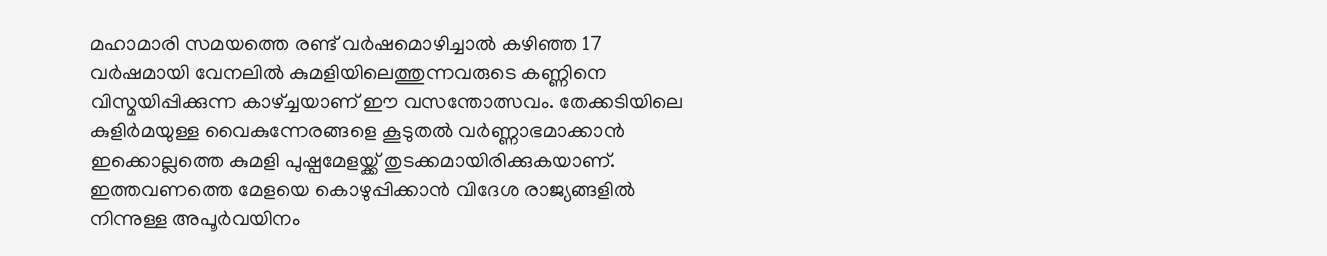മഹാമാരി സമയത്തെ രണ്ട് വർഷമൊഴിച്ചാൽ കഴിഞ്ഞ 17 വർഷമായി വേനലിൽ കുമളിയിലെത്തുന്നവരുടെ കണ്ണിനെ വിസ്മയിപ്പിക്കുന്ന കാഴ്ച്ചയാണ് ഈ വസന്തോത്സവം. തേക്കടിയിലെ കുളിർമയുള്ള വൈകുന്നേരങ്ങളെ കൂടുതൽ വർണ്ണാഭമാക്കാൻ ഇക്കൊല്ലത്തെ കുമളി പുഷ്പമേളയ്ക്ക് തുടക്കമായിരിക്കുകയാണ്.
ഇത്തവണത്തെ മേളയെ കൊഴുപ്പിക്കാൻ വിദേശ രാജ്യങ്ങളിൽ നിന്നുള്ള അപൂർവയിനം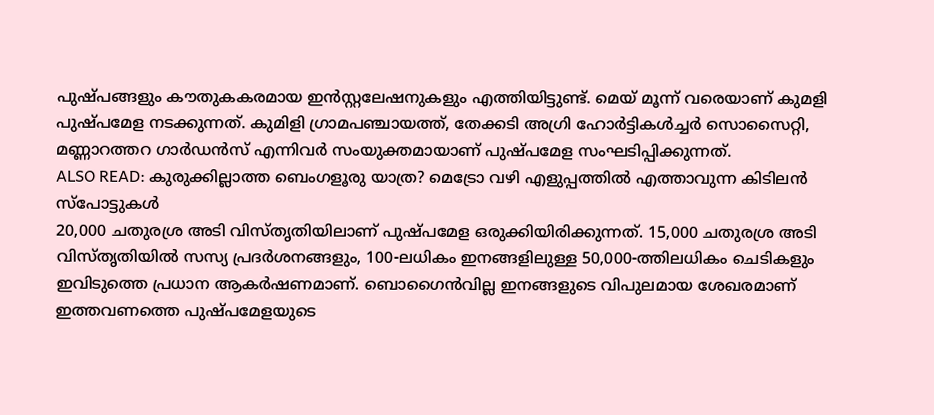പുഷ്പങ്ങളും കൗതുകകരമായ ഇൻസ്റ്റലേഷനുകളും എത്തിയിട്ടുണ്ട്. മെയ് മൂന്ന് വരെയാണ് കുമളി പുഷ്പമേള നടക്കുന്നത്. കുമിളി ഗ്രാമപഞ്ചായത്ത്, തേക്കടി അഗ്രി ഹോർട്ടികൾച്ചർ സൊസൈറ്റി, മണ്ണാറത്തറ ഗാർഡൻസ് എന്നിവർ സംയുക്തമായാണ് പുഷ്പമേള സംഘടിപ്പിക്കുന്നത്.
ALSO READ: കുരുക്കില്ലാത്ത ബെംഗളൂരു യാത്ര? മെട്രോ വഴി എളുപ്പത്തിൽ എത്താവുന്ന കിടിലൻ സ്പോട്ടുകൾ
20,000 ചതുരശ്ര അടി വിസ്തൃതിയിലാണ് പുഷ്പമേള ഒരുക്കിയിരിക്കുന്നത്. 15,000 ചതുരശ്ര അടി വിസ്തൃതിയിൽ സസ്യ പ്രദർശനങ്ങളും, 100-ലധികം ഇനങ്ങളിലുള്ള 50,000-ത്തിലധികം ചെടികളും ഇവിടുത്തെ പ്രധാന ആകർഷണമാണ്. ബൊഗൈൻവില്ല ഇനങ്ങളുടെ വിപുലമായ ശേഖരമാണ് ഇത്തവണത്തെ പുഷ്പമേളയുടെ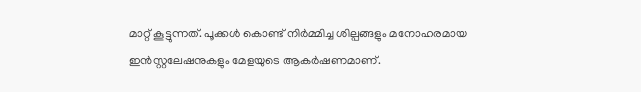മാറ്റ് കൂട്ടുന്നത്. പൂക്കൾ കൊണ്ട് നിർമ്മിച്ച ശില്പങ്ങളും മനോഹരമായ ഇൻസ്റ്റലേഷനുകളും മേളയുടെ ആകർഷണമാണ്.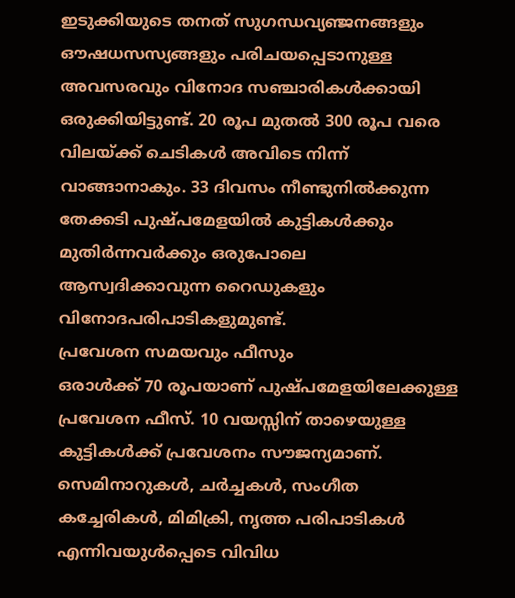ഇടുക്കിയുടെ തനത് സുഗന്ധവ്യഞ്ജനങ്ങളും ഔഷധസസ്യങ്ങളും പരിചയപ്പെടാനുള്ള അവസരവും വിനോദ സഞ്ചാരികൾക്കായി ഒരുക്കിയിട്ടുണ്ട്. 20 രൂപ മുതൽ 300 രൂപ വരെ വിലയ്ക്ക് ചെടികൾ അവിടെ നിന്ന് വാങ്ങാനാകും. 33 ദിവസം നീണ്ടുനിൽക്കുന്ന തേക്കടി പുഷ്പമേളയിൽ കുട്ടികൾക്കും മുതിർന്നവർക്കും ഒരുപോലെ ആസ്വദിക്കാവുന്ന റൈഡുകളും വിനോദപരിപാടികളുമുണ്ട്.
പ്രവേശന സമയവും ഫീസും
ഒരാൾക്ക് 70 രൂപയാണ് പുഷ്പമേളയിലേക്കുള്ള പ്രവേശന ഫീസ്. 10 വയസ്സിന് താഴെയുള്ള കുട്ടികൾക്ക് പ്രവേശനം സൗജന്യമാണ്. സെമിനാറുകൾ, ചർച്ചകൾ, സംഗീത കച്ചേരികൾ, മിമിക്രി, നൃത്ത പരിപാടികൾ എന്നിവയുൾപ്പെടെ വിവിധ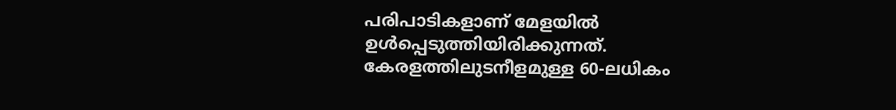പരിപാടികളാണ് മേളയിൽ ഉൾപ്പെടുത്തിയിരിക്കുന്നത്. കേരളത്തിലുടനീളമുള്ള 60-ലധികം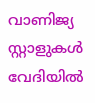വാണിജ്യ സ്റ്റാളുകൾ വേദിയിൽ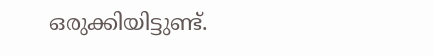ഒരുക്കിയിട്ടുണ്ട്.